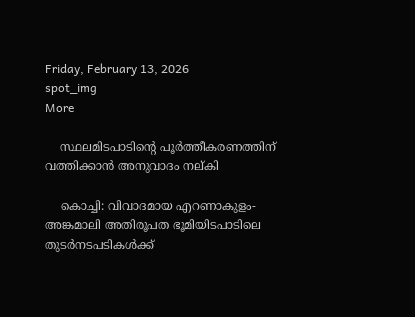Friday, February 13, 2026
spot_img
More

    സ്ഥലമിടപാടിന്റെ പൂര്‍ത്തീകരണത്തിന് വത്തിക്കാന്‍ അനുവാദം നല്കി

    കൊച്ചി: വിവാദമായ എറണാകുളം-അങ്കമാലി അതിരൂപത ഭൂമിയിടപാടിലെ തുടര്‍നടപടികള്‍ക്ക്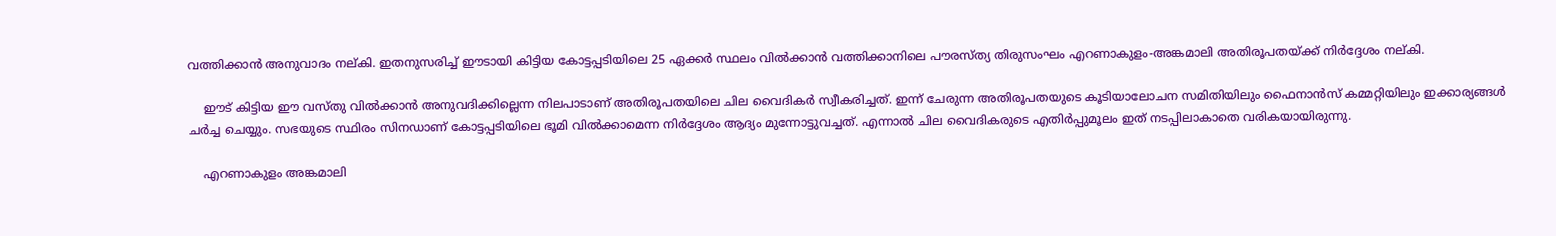വത്തിക്കാന്‍ അനുവാദം നല്കി. ഇതനുസരിച്ച് ഈടായി കിട്ടിയ കോട്ടപ്പടിയിലെ 25 ഏക്കര്‍ സ്ഥലം വില്‍ക്കാന്‍ വത്തിക്കാനിലെ പൗരസ്ത്യ തിരുസംഘം എറണാകുളം-അങ്കമാലി അതിരൂപതയ്ക്ക് നിര്‍ദ്ദേശം നല്കി.

    ഈട് കിട്ടിയ ഈ വസ്തു വില്‍ക്കാന്‍ അനുവദിക്കില്ലെന്ന നിലപാടാണ് അതിരൂപതയിലെ ചില വൈദികര്‍ സ്വീകരിച്ചത്. ഇന്ന് ചേരുന്ന അതിരൂപതയുടെ കൂടിയാലോചന സമിതിയിലും ഫൈനാന്‍സ് കമ്മറ്റിയിലും ഇക്കാര്യങ്ങള്‍ ചര്‍ച്ച ചെയ്യും. സഭയുടെ സ്ഥിരം സിനഡാണ് കോട്ടപ്പടിയിലെ ഭൂമി വില്‍ക്കാമെന്ന നിര്‍ദ്ദേശം ആദ്യം മുന്നോട്ടുവച്ചത്. എന്നാല്‍ ചില വൈദികരുടെ എതിര്‍പ്പുമൂലം ഇത് നടപ്പിലാകാതെ വരികയായിരുന്നു.

    എറണാകുളം അങ്കമാലി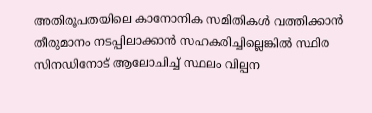അതിരൂപതയിലെ കാനോനിക സമിതികള്‍ വത്തിക്കാന്‍ തീരുമാനം നടപ്പിലാക്കാന്‍ സഹകരിച്ചില്ലെങ്കില്‍ സ്ഥിര സിനഡിനോട് ആലോചിച്ച് സ്ഥലം വില്പന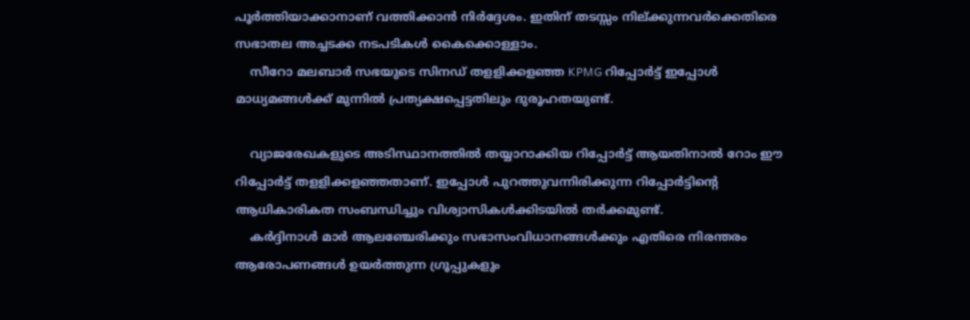പൂര്‍ത്തിയാക്കാനാണ് വത്തിക്കാന്‍ നിര്‍ദ്ദേശം. ഇതിന് തടസ്സം നില്ക്കുന്നവര്‍ക്കെതിരെ സഭാതല അച്ചടക്ക നടപടികള്‍ കൈക്കൊള്ളാം.
    സീറോ മലബാര്‍ സഭയുടെ സിനഡ് തളളിക്കളഞ്ഞ KPMG റിപ്പോര്‍ട്ട് ഇപ്പോള്‍ മാധ്യമങ്ങള്‍ക്ക് മുന്നില്‍ പ്രത്യക്ഷപ്പെട്ടതിലും ദുരൂഹതയുണ്ട്.

    വ്യാജരേഖകളുടെ അടിസ്ഥാനത്തില്‍ തയ്യാറാക്കിയ റിപ്പോര്‍ട്ട് ആയതിനാല്‍ റോം ഈ റിപ്പോര്‍ട്ട് തളളിക്കളഞ്ഞതാണ്. ഇപ്പോള്‍ പുറത്തുവന്നിരിക്കുന്ന റിപ്പോര്‍ട്ടിന്റെ ആധികാരികത സംബന്ധിച്ചും വിശ്വാസികള്‍ക്കിടയില്‍ തര്‍ക്കമുണ്ട്.
    കര്‍ദ്ദിനാള്‍ മാര്‍ ആലഞ്ചേരിക്കും സഭാസംവിധാനങ്ങള്‍ക്കും എതിരെ നിരന്തരം ആരോപണങ്ങള്‍ ഉയര്‍ത്തുന്ന ഗ്രൂപ്പുകളും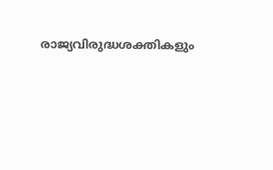രാജ്യവിരുദ്ധശക്തികളും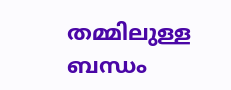തമ്മിലുള്ള ബന്ധം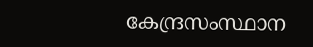കേന്ദ്രസംസ്ഥാന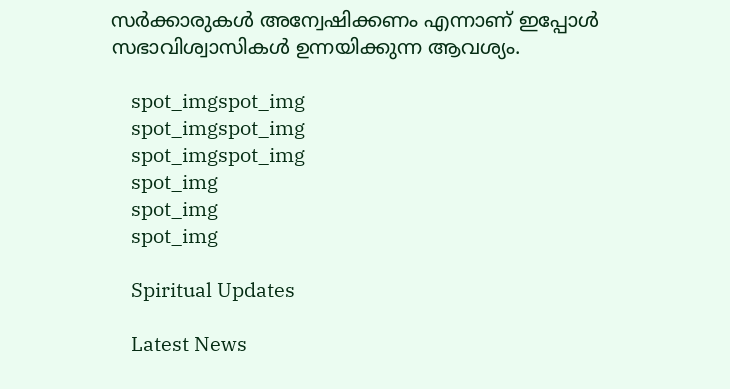സര്‍ക്കാരുകള്‍ അന്വേഷിക്കണം എന്നാണ് ഇപ്പോള്‍ സഭാവിശ്വാസികള്‍ ഉന്നയിക്കുന്ന ആവശ്യം.

    spot_imgspot_img
    spot_imgspot_img
    spot_imgspot_img
    spot_img
    spot_img
    spot_img

    Spiritual Updates

    Latest News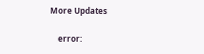More Updates

    error: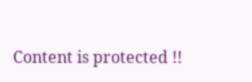Content is protected !!